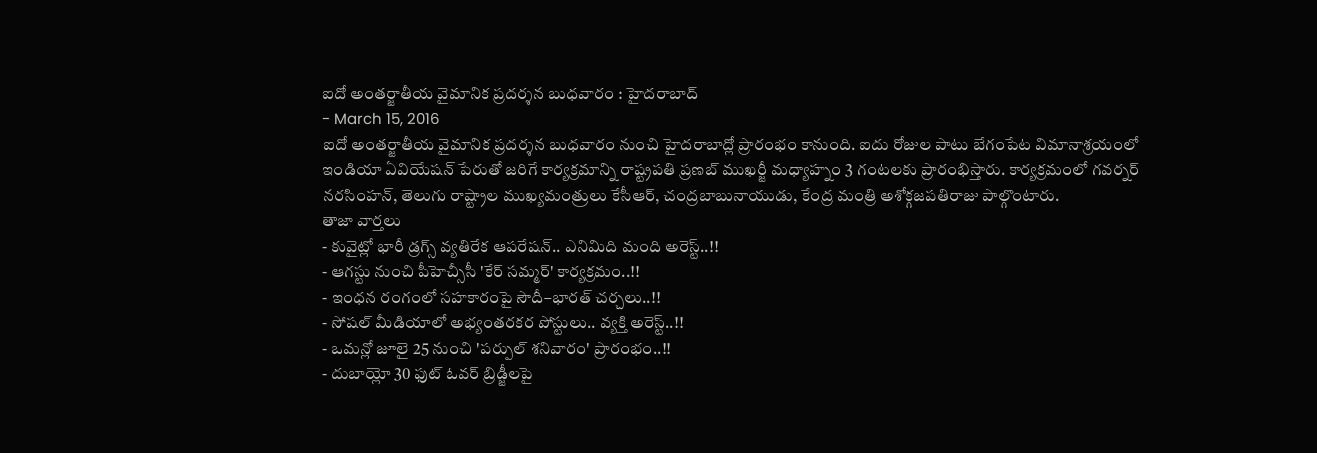ఐదో అంతర్జాతీయ వైమానిక ప్రదర్శన బుధవారం : హైదరాబాద్
- March 15, 2016
ఐదో అంతర్జాతీయ వైమానిక ప్రదర్శన బుధవారం నుంచి హైదరాబాద్లో ప్రారంభం కానుంది. ఐదు రోజుల పాటు బేగంపేట విమానాశ్రయంలో ఇండియా ఏవియేషన్ పేరుతో జరిగే కార్యక్రమాన్ని రాష్ట్రపతి ప్రణబ్ ముఖర్జీ మధ్యాహ్నం 3 గంటలకు ప్రారంభిస్తారు. కార్యక్రమంలో గవర్నర్ నరసింహన్, తెలుగు రాష్ట్రాల ముఖ్యమంత్రులు కేసీఆర్, చంద్రబాబునాయుడు, కేంద్ర మంత్రి అశోక్గజపతిరాజు పాల్గొంటారు.
తాజా వార్తలు
- కువైట్లో భారీ డ్రగ్స్ వ్యతిరేక ఆపరేషన్.. ఎనిమిది మంది అరెస్ట్..!!
- ఆగస్టు నుంచి పీహెచ్సీసీ 'కేర్ సమ్మర్' కార్యక్రమం..!!
- ఇంధన రంగంలో సహకారంపై సౌదీ–భారత్ చర్చలు..!!
- సోషల్ మీడియాలో అభ్యంతరకర పోస్టులు.. వ్యక్తి అరెస్ట్..!!
- ఒమన్లో జూలై 25 నుంచి 'పర్పుల్ శనివారం' ప్రారంభం..!!
- దుబాయ్లో 30 ఫుట్ ఓవర్ బ్రిడ్జీలపై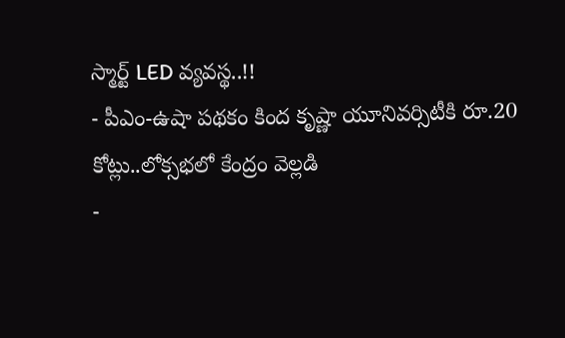స్మార్ట్ LED వ్యవస్థ..!!
- పీఎం-ఉషా పథకం కింద కృష్ణా యూనివర్సిటీకి రూ.20 కోట్లు..లోక్సభలో కేంద్రం వెల్లడి
-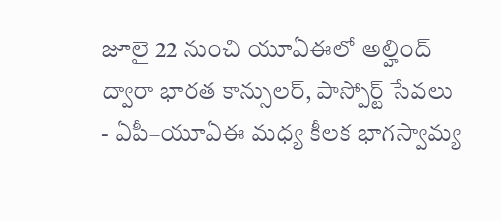జూలై 22 నుంచి యూఏఈలో అల్హింద్ ద్వారా భారత కాన్సులర్, పాస్పోర్ట్ సేవలు
- ఏపీ–యూఏఈ మధ్య కీలక భాగస్వామ్య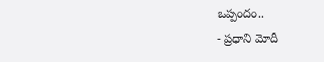ఒప్పందం..
- ప్రధాని మోదీ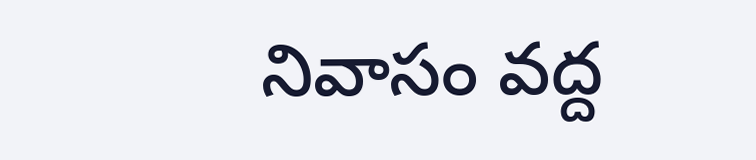నివాసం వద్ద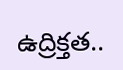ఉద్రిక్తత..